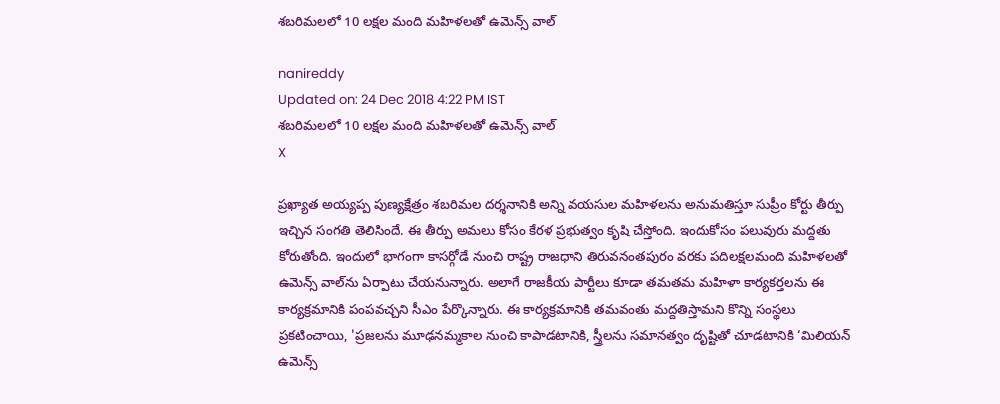శబరిమలలో 10 లక్షల మంది మహిళలతో ఉమెన్స్‌‌ వాల్‌

nanireddy
Updated on: 24 Dec 2018 4:22 PM IST
శబరిమలలో 10 లక్షల మంది మహిళలతో ఉమెన్స్‌‌ వాల్‌
X

ప్రఖ్యాత అయ్యప్ప పుణ్యక్షేత్రం శబరిమల దర్శనానికి అన్ని వయసుల మహిళలను అనుమతిస్తూ సుప్రీం కోర్టు తీర్పు ఇచ్చిన సంగతి తెలిసిందే. ఈ తీర్పు అమలు కోసం కేరళ ప్రభుత్వం కృషి చేస్తోంది. ఇందుకోసం పలువురు మద్దతు కోరుతోంది. ఇందులో భాగంగా కాసర్గోడే నుంచి రాష్ట్ర రాజధాని తిరువనంతపురం వరకు పదిలక్షలమంది మహిళలతో ఉమెన్స్‌‌ వాల్‌ను ఏర్పాటు చేయనున్నారు. అలాగే రాజకీయ పార్టీలు కూడా తమతమ మహిళా కార్యకర్తలను ఈ కార్యక్రమానికి పంపవచ్చని సీఎం పేర్కొన్నారు. ఈ కార్యక్రమానికి తమవంతు మద్దతిస్తామని కొన్ని సంస్థలు ప్రకటించాయి, 'ప్రజలను మూఢనమ్మకాల నుంచి కాపాడటానికి, స్త్రీలను సమానత్వం దృష్టితో చూడటానికి ‘మిలియన్‌ ఉమెన్స్‌‌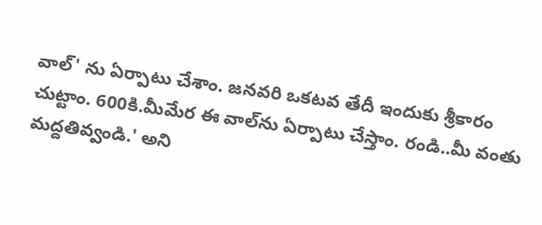వాల్' ను ఏర్పాటు చేశాం. జనవరి ఒకటవ తేదీ ఇందుకు శ్రీకారం చుట్టాం. 600కి.మీమేర ఈ వాల్‌ను ఏర్పాటు చేస్తాం. రండి..మీ వంతు మద్దతివ్వండి.' అని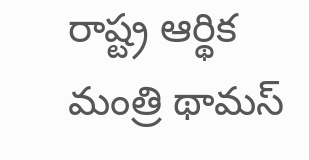రాష్ట్ర ఆర్థిక మంత్రి థామస్‌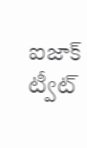ఐజాక్‌ ట్వీట్‌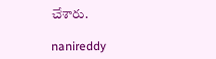చేశారు.

nanireddy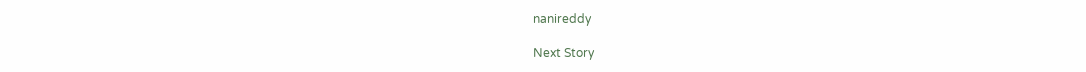nanireddy

Next Story